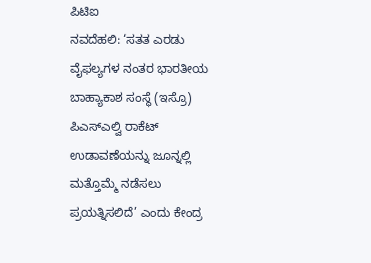ಪಿಟಿಐ
ನವದೆಹಲಿ: ‘ಸತತ ಎರಡು ವೈಫಲ್ಯಗಳ ನಂತರ ಭಾರತೀಯ ಬಾಹ್ಯಾಕಾಶ ಸಂಸ್ಥೆ (ಇಸ್ರೊ) ಪಿಎಸ್ಎಲ್ವಿ ರಾಕೆಟ್ ಉಡಾವಣೆಯನ್ನು ಜೂನ್ನಲ್ಲಿ ಮತ್ತೊಮ್ಮೆ ನಡೆಸಲು ಪ್ರಯತ್ನಿಸಲಿದೆ’ ಎಂದು ಕೇಂದ್ರ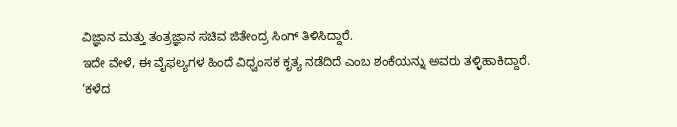ವಿಜ್ಞಾನ ಮತ್ತು ತಂತ್ರಜ್ಞಾನ ಸಚಿವ ಜಿತೇಂದ್ರ ಸಿಂಗ್ ತಿಳಿಸಿದ್ದಾರೆ.
ಇದೇ ವೇಳೆ, ಈ ವೈಫಲ್ಯಗಳ ಹಿಂದೆ ವಿಧ್ವಂಸಕ ಕೃತ್ಯ ನಡೆದಿದೆ ಎಂಬ ಶಂಕೆಯನ್ನು ಅವರು ತಳ್ಳಿಹಾಕಿದ್ದಾರೆ.
‘ಕಳೆದ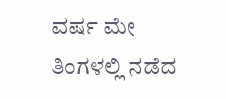ವರ್ಷ ಮೇ ತಿಂಗಳಲ್ಲಿ ನಡೆದ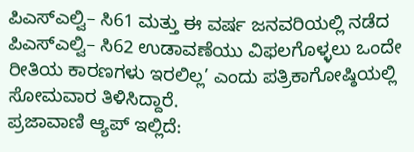ಪಿಎಸ್ಎಲ್ವಿ– ಸಿ61 ಮತ್ತು ಈ ವರ್ಷ ಜನವರಿಯಲ್ಲಿ ನಡೆದ ಪಿಎಸ್ಎಲ್ವಿ– ಸಿ62 ಉಡಾವಣೆಯು ವಿಫಲಗೊಳ್ಳಲು ಒಂದೇ ರೀತಿಯ ಕಾರಣಗಳು ಇರಲಿಲ್ಲ’ ಎಂದು ಪತ್ರಿಕಾಗೋಷ್ಠಿಯಲ್ಲಿ ಸೋಮವಾರ ತಿಳಿಸಿದ್ದಾರೆ.
ಪ್ರಜಾವಾಣಿ ಆ್ಯಪ್ ಇಲ್ಲಿದೆ: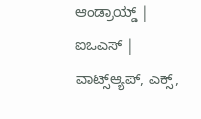ಆಂಡ್ರಾಯ್ಡ್ | ಐಒಎಸ್ | ವಾಟ್ಸ್ಆ್ಯಪ್, ಎಕ್ಸ್,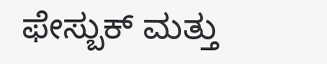ಫೇಸ್ಬುಕ್ ಮತ್ತು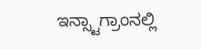ಇನ್ಸ್ಟಾಗ್ರಾಂನಲ್ಲಿ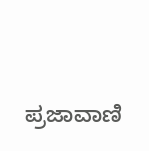ಪ್ರಜಾವಾಣಿ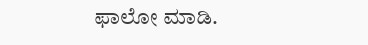ಫಾಲೋ ಮಾಡಿ.